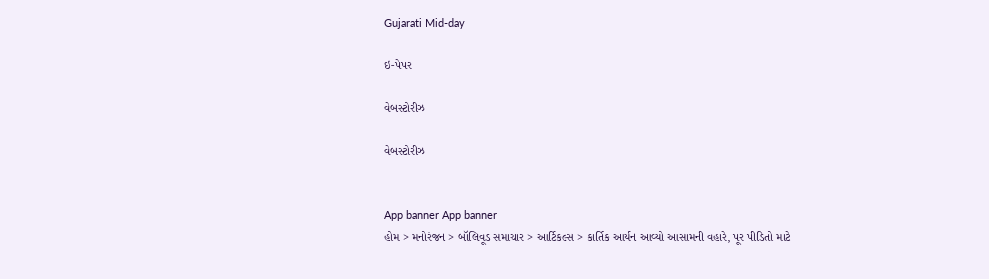Gujarati Mid-day

ઇ-પેપર

વેબસ્ટોરીઝ

વેબસ્ટોરીઝ


App banner App banner
હોમ > મનોરંજન > બૉલિવૂડ સમાચાર > આર્ટિકલ્સ > કાર્તિક આર્યન આવ્યો આસામની વહારે, પૂર પીડિતો માટે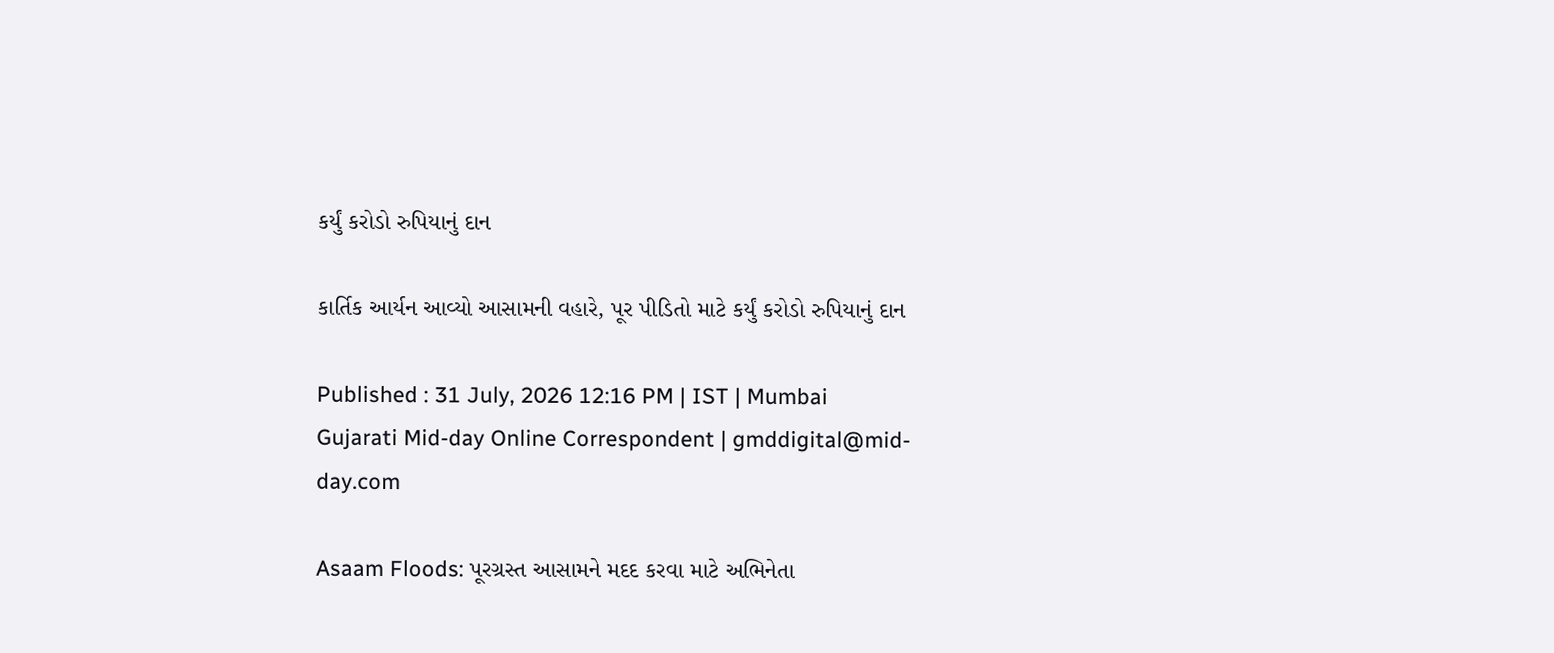કર્યું કરોડો રુપિયાનું દાન

કાર્તિક આર્યન આવ્યો આસામની વહારે, પૂર પીડિતો માટે કર્યું કરોડો રુપિયાનું દાન

Published : 31 July, 2026 12:16 PM | IST | Mumbai
Gujarati Mid-day Online Correspondent | gmddigital@mid-day.com

Asaam Floods: પૂરગ્રસ્ત આસામને મદદ કરવા માટે અભિનેતા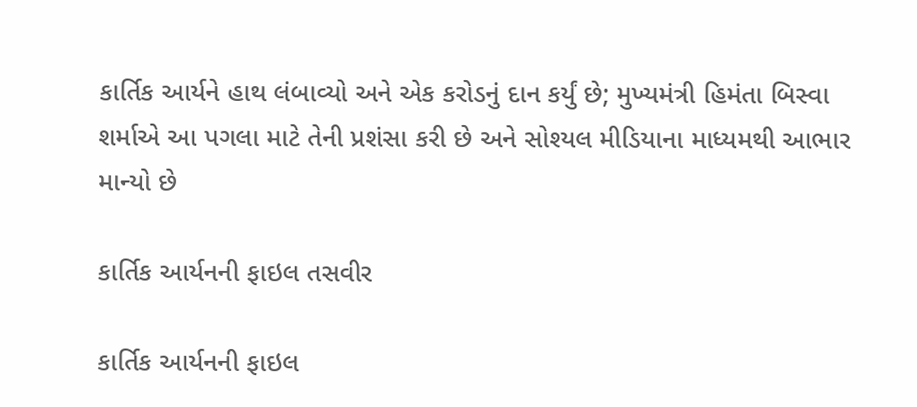કાર્તિક આર્યને હાથ લંબાવ્યો અને એક કરોડનું દાન કર્યું છે; મુખ્યમંત્રી હિમંતા બિસ્વા શર્માએ આ પગલા માટે તેની પ્રશંસા કરી છે અને સોશ્યલ મીડિયાના માધ્યમથી આભાર માન્યો છે

કાર્તિક આર્યનની ફાઇલ તસવીર

કાર્તિક આર્યનની ફાઇલ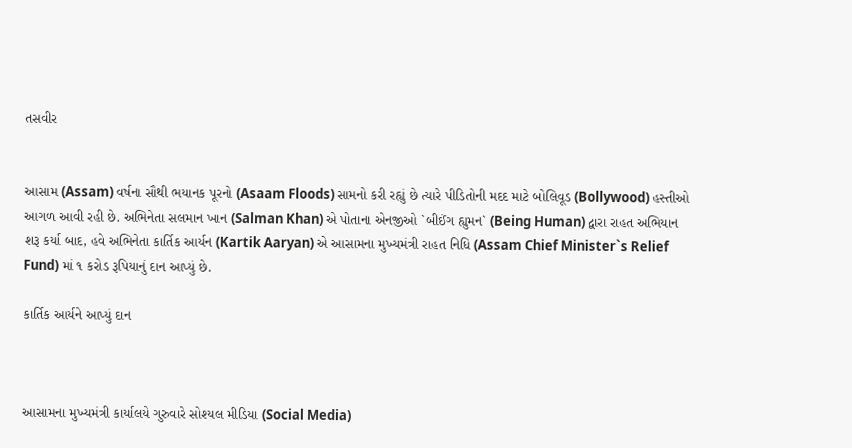તસવીર


આસામ (Assam) વર્ષના સૌથી ભયાનક પૂરનો (Asaam Floods) સામનો કરી રહ્યું છે ત્યારે પીડિતોની મદદ માટે બોલિવૂડ (Bollywood) હસ્તીઓ આગળ આવી રહી છે. અભિનેતા સલમાન ખાન (Salman Khan) એ પોતાના એનજીઓ `બીઈંગ હ્યુમન` (Being Human) દ્વારા રાહત અભિયાન શરૂ કર્યા બાદ, હવે અભિનેતા કાર્તિક આર્યન (Kartik Aaryan) એ આસામના મુખ્યમંત્રી રાહત નિધિ (Assam Chief Minister`s Relief Fund) માં ૧ કરોડ રૂપિયાનું દાન આપ્યું છે.

કાર્તિક આર્યને આપ્યું દાન



આસામના મુખ્યમંત્રી કાર્યાલયે ગુરુવારે સોશ્યલ મીડિયા (Social Media)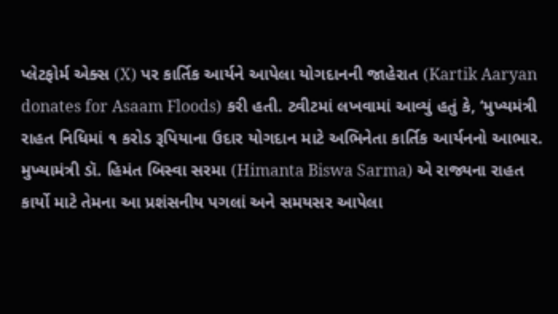પ્લેટફોર્મ એક્સ (X) પર કાર્તિક આર્યને આપેલા યોગદાનની જાહેરાત (Kartik Aaryan donates for Asaam Floods) કરી હતી. ટ્વીટમાં લખવામાં આવ્યું હતું કે, ‘મુખ્યમંત્રી રાહત નિધિમાં ૧ કરોડ રૂપિયાના ઉદાર યોગદાન માટે અભિનેતા કાર્તિક આર્યનનો આભાર. મુખ્યામંત્રી ડૉ. હિમંત બિસ્વા સરમા (Himanta Biswa Sarma) એ રાજ્યના રાહત કાર્યો માટે તેમના આ પ્રશંસનીય પગલાં અને સમયસર આપેલા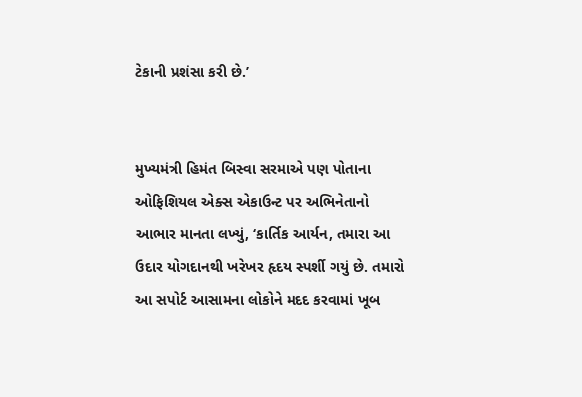ટેકાની પ્રશંસા કરી છે.’


મુખ્યમંત્રી હિમંત બિસ્વા સરમાએ પણ પોતાના ઓફિશિયલ એક્સ એકાઉન્ટ પર અભિનેતાનો આભાર માનતા લખ્યું, ‘કાર્તિક આર્યન, તમારા આ ઉદાર યોગદાનથી ખરેખર હૃદય સ્પર્શી ગયું છે. તમારો આ સપોર્ટ આસામના લોકોને મદદ કરવામાં ખૂબ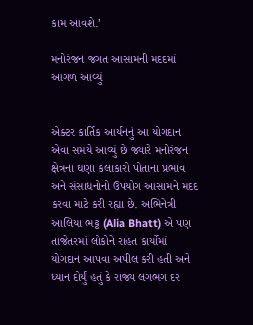કામ આવશે.’

મનોરંજન જગત આસામની મદદમાં આગળ આવ્યું


એક્ટર કાર્તિક આર્યનનું આ યોગદાન એવા સમયે આવ્યું છે જ્યારે મનોરંજન ક્ષેત્રના ઘણા કલાકારો પોતાના પ્રભાવ અને સંસાધનોનો ઉપયોગ આસામને મદદ કરવા માટે કરી રહ્યા છે. અભિનેત્રી આલિયા ભટ્ટ (Alia Bhatt) એ પણ તાજેતરમાં લોકોને રાહત કાર્યોમાં યોગદાન આપવા અપીલ કરી હતી અને ધ્યાન દોર્યું હતું કે રાજ્ય લગભગ દર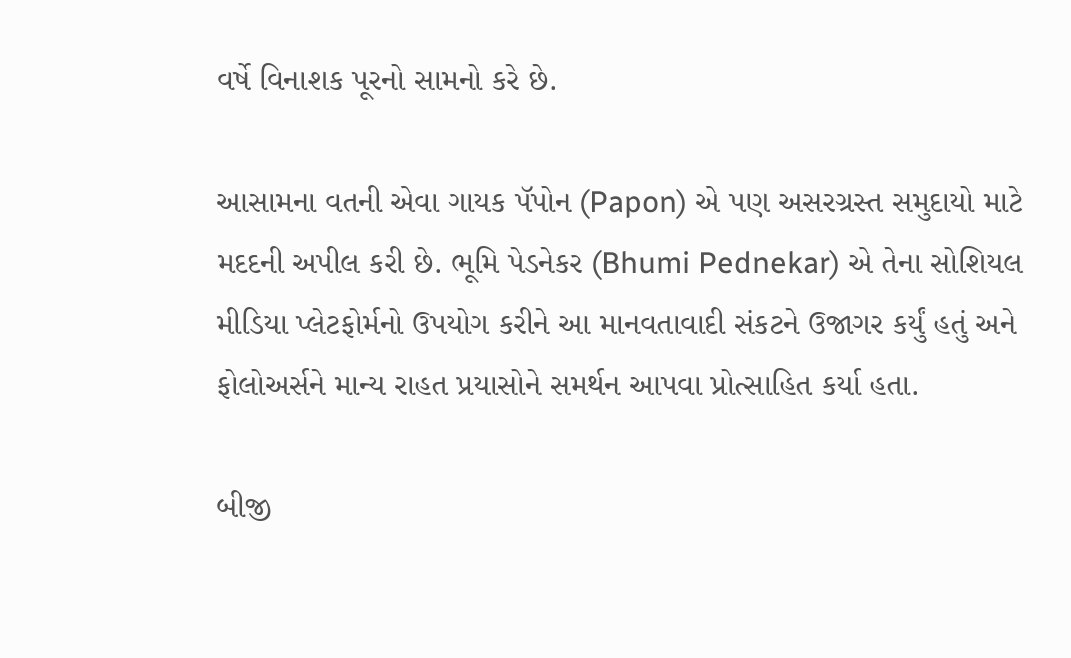વર્ષે વિનાશક પૂરનો સામનો કરે છે.

આસામના વતની એવા ગાયક પૅપોન (Papon) એ પણ અસરગ્રસ્ત સમુદાયો માટે મદદની અપીલ કરી છે. ભૂમિ પેડનેકર (Bhumi Pednekar) એ તેના સોશિયલ મીડિયા પ્લેટફોર્મનો ઉપયોગ કરીને આ માનવતાવાદી સંકટને ઉજાગર કર્યું હતું અને ફોલોઅર્સને માન્ય રાહત પ્રયાસોને સમર્થન આપવા પ્રોત્સાહિત કર્યા હતા.

બીજી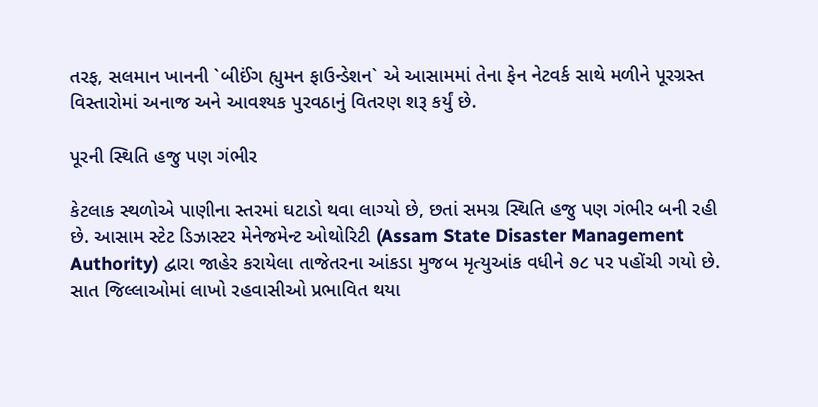તરફ, સલમાન ખાનની `બીઈંગ હ્યુમન ફાઉન્ડેશન` એ આસામમાં તેના ફેન નેટવર્ક સાથે મળીને પૂરગ્રસ્ત વિસ્તારોમાં અનાજ અને આવશ્યક પુરવઠાનું વિતરણ શરૂ કર્યું છે.

પૂરની સ્થિતિ હજુ પણ ગંભીર

કેટલાક સ્થળોએ પાણીના સ્તરમાં ઘટાડો થવા લાગ્યો છે, છતાં સમગ્ર સ્થિતિ હજુ પણ ગંભીર બની રહી છે. આસામ સ્ટેટ ડિઝાસ્ટર મેનેજમેન્ટ ઓથોરિટી (Assam State Disaster Management Authority) દ્વારા જાહેર કરાયેલા તાજેતરના આંકડા મુજબ મૃત્યુઆંક વધીને ૭૮ પર પહોંચી ગયો છે. સાત જિલ્લાઓમાં લાખો રહવાસીઓ પ્રભાવિત થયા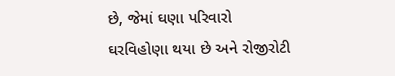છે, જેમાં ઘણા પરિવારો ઘરવિહોણા થયા છે અને રોજીરોટી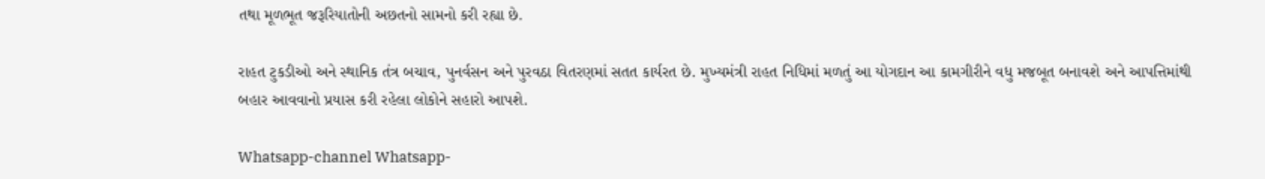તથા મૂળભૂત જરૂરિયાતોની અછતનો સામનો કરી રહ્યા છે.

રાહત ટુકડીઓ અને સ્થાનિક તંત્ર બચાવ, પુનર્વસન અને પુરવઠા વિતરણમાં સતત કાર્યરત છે. મુખ્યમંત્રી રાહત નિધિમાં મળતું આ યોગદાન આ કામગીરીને વધુ મજબૂત બનાવશે અને આપત્તિમાંથી બહાર આવવાનો પ્રયાસ કરી રહેલા લોકોને સહારો આપશે.

Whatsapp-channel Whatsapp-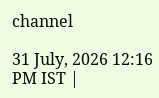channel

31 July, 2026 12:16 PM IST |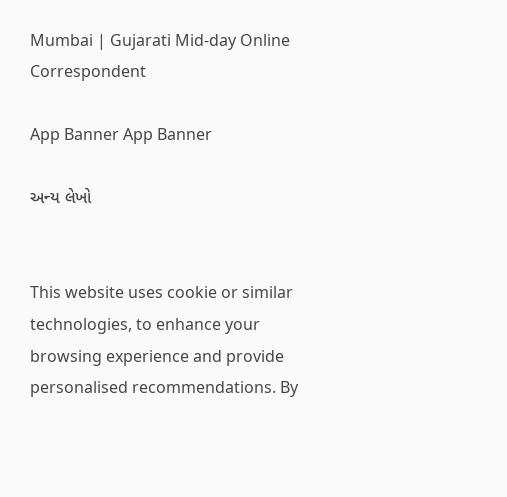Mumbai | Gujarati Mid-day Online Correspondent

App Banner App Banner

અન્ય લેખો


This website uses cookie or similar technologies, to enhance your browsing experience and provide personalised recommendations. By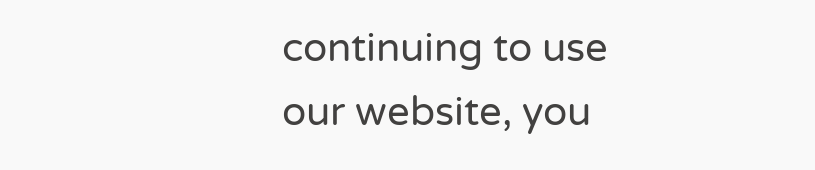continuing to use our website, you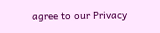agree to our Privacy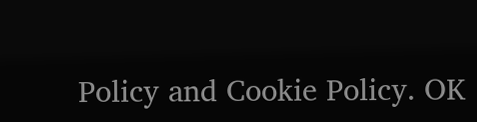Policy and Cookie Policy. OK